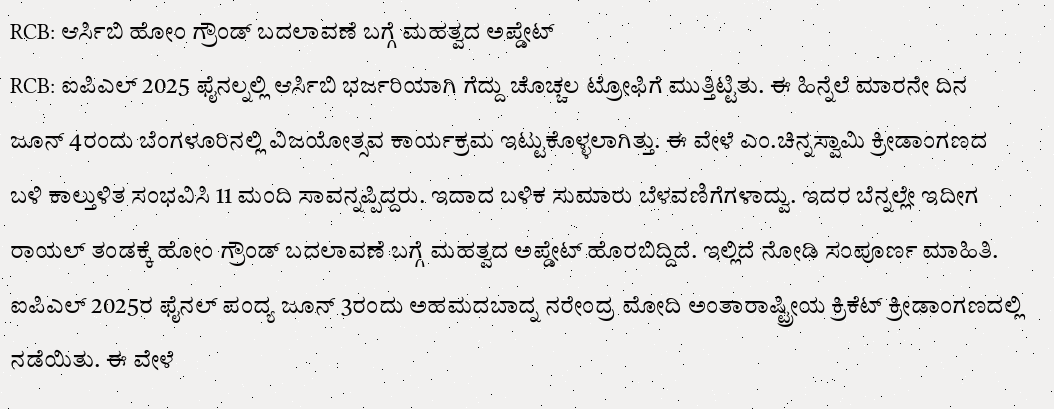RCB: ಆರ್ಸಿಬಿ ಹೋಂ ಗ್ರೌಂಡ್ ಬದಲಾವಣೆ ಬಗ್ಗೆ ಮಹತ್ವದ ಅಪ್ಡೇಟ್
RCB: ಐಪಿಎಲ್ 2025 ಫೈನಲ್ನಲ್ಲಿ ಆರ್ಸಿಬಿ ಭರ್ಜರಿಯಾಗಿ ಗೆದ್ದು ಚೊಚ್ಚಲ ಟ್ರೋಫಿಗೆ ಮುತ್ತಿಟ್ಟಿತು. ಈ ಹಿನ್ನೆಲೆ ಮಾರನೇ ದಿನ ಜೂನ್ 4ರಂದು ಬೆಂಗಳೂರಿನಲ್ಲಿ ವಿಜಯೋತ್ಸವ ಕಾರ್ಯಕ್ರಮ ಇಟ್ಟುಕೊಳ್ಳಲಾಗಿತ್ತು. ಈ ವೇಳೆ ಎಂ.ಚಿನ್ನಸ್ವಾಮಿ ಕ್ರೀಡಾಂಗಣದ ಬಳಿ ಕಾಲ್ತುಳಿತ ಸಂಭವಿಸಿ 11 ಮಂದಿ ಸಾವನ್ನಪ್ಪಿದ್ದರು. ಇದಾದ ಬಳಿಕ ಸುಮಾರು ಬೆಳವಣಿಗೆಗಳಾದ್ವು. ಇದರ ಬೆನ್ನಲ್ಲೇ ಇದೀಗ ರಾಯಲ್ ತಂಡಕ್ಕೆ ಹೋಂ ಗ್ರೌಂಡ್ ಬದಲಾವಣೆ ಬಗ್ಗೆ ಮಹತ್ವದ ಅಪ್ಡೇಟ್ ಹೊರಬಿದ್ದಿದೆ. ಇಲ್ಲಿದೆ ನೋಡಿ ಸಂಪೂರ್ಣ ಮಾಹಿತಿ.
ಐಪಿಎಲ್ 2025ರ ಫೈನಲ್ ಪಂದ್ಯ ಜೂನ್ 3ರಂದು ಅಹಮದಬಾದ್ನ ನರೇಂದ್ರ ಮೋದಿ ಅಂತಾರಾಷ್ಟ್ರೀಯ ಕ್ರಿಕೆಟ್ ಕ್ರೀಡಾಂಗಣದಲ್ಲಿ ನಡೆಯಿತು. ಈ ವೇಳೆ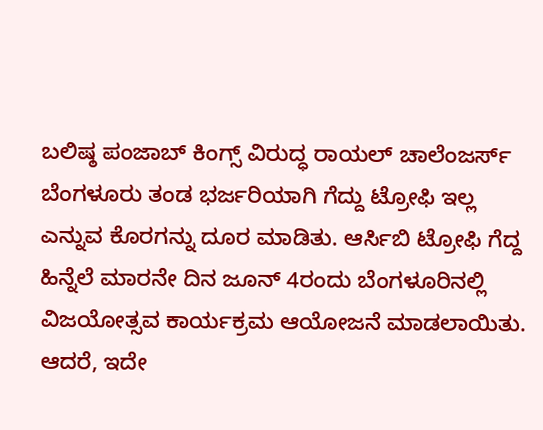ಬಲಿಷ್ಠ ಪಂಜಾಬ್ ಕಿಂಗ್ಸ್ ವಿರುದ್ಧ ರಾಯಲ್ ಚಾಲೆಂಜರ್ಸ್ ಬೆಂಗಳೂರು ತಂಡ ಭರ್ಜರಿಯಾಗಿ ಗೆದ್ದು ಟ್ರೋಫಿ ಇಲ್ಲ ಎನ್ನುವ ಕೊರಗನ್ನು ದೂರ ಮಾಡಿತು. ಆರ್ಸಿಬಿ ಟ್ರೋಫಿ ಗೆದ್ದ ಹಿನ್ನೆಲೆ ಮಾರನೇ ದಿನ ಜೂನ್ 4ರಂದು ಬೆಂಗಳೂರಿನಲ್ಲಿ ವಿಜಯೋತ್ಸವ ಕಾರ್ಯಕ್ರಮ ಆಯೋಜನೆ ಮಾಡಲಾಯಿತು. ಆದರೆ, ಇದೇ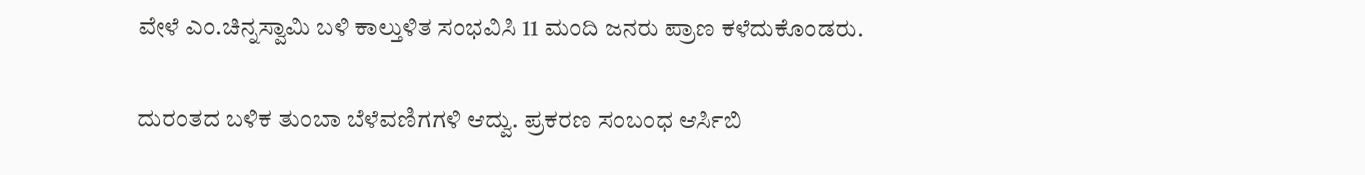ವೇಳೆ ಎಂ.ಚಿನ್ನಸ್ವಾಮಿ ಬಳಿ ಕಾಲ್ತುಳಿತ ಸಂಭವಿಸಿ 11 ಮಂದಿ ಜನರು ಪ್ರಾಣ ಕಳೆದುಕೊಂಡರು.

ದುರಂತದ ಬಳಿಕ ತುಂಬಾ ಬೆಳೆವಣಿಗಗಳಿ ಆದ್ವು. ಪ್ರಕರಣ ಸಂಬಂಧ ಆರ್ಸಿಬಿ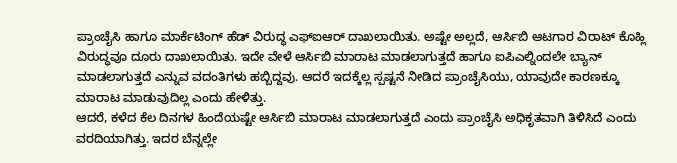ಪ್ರಾಂಚೈಸಿ ಹಾಗೂ ಮಾರ್ಕೆಟಿಂಗ್ ಹೆಡ್ ವಿರುದ್ಧ ಎಫ್ಐಆರ್ ದಾಖಲಾಯಿತು. ಅಷ್ಟೇ ಅಲ್ಲದೆ, ಆರ್ಸಿಬಿ ಆಟಗಾರ ವಿರಾಟ್ ಕೊಹ್ಲಿ ವಿರುದ್ಧವೂ ದೂರು ದಾಖಲಾಯಿತು. ಇದೇ ವೇಳೆ ಆರ್ಸಿಬಿ ಮಾರಾಟ ಮಾಡಲಾಗುತ್ತದೆ ಹಾಗೂ ಐಪಿಎಲ್ನಿಂದಲೇ ಬ್ಯಾನ್ ಮಾಡಲಾಗುತ್ತದೆ ಎನ್ನುವ ವದಂತಿಗಳು ಹಬ್ಬಿದ್ದವು. ಆದರೆ ಇದಕ್ಕೆಲ್ಲ ಸ್ಪಷ್ಟನೆ ನೀಡಿದ ಪ್ರಾಂಚೈಸಿಯು, ಯಾವುದೇ ಕಾರಣಕ್ಕೂ ಮಾರಾಟ ಮಾಡುವುದಿಲ್ಲ ಎಂದು ಹೇಳಿತ್ತು.
ಆದರೆ, ಕಳೆದ ಕೆಲ ದಿನಗಳ ಹಿಂದೆಯಷ್ಟೇ ಆರ್ಸಿಬಿ ಮಾರಾಟ ಮಾಡಲಾಗುತ್ತದೆ ಎಂದು ಪ್ರಾಂಚೈಸಿ ಅಧಿಕೃತವಾಗಿ ತಿಳಿಸಿದೆ ಎಂದು ವರದಿಯಾಗಿತ್ತು. ಇದರ ಬೆನ್ನಲ್ಲೇ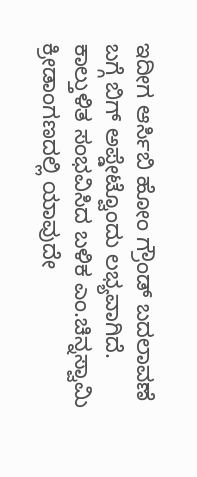ಇದೀಗ ಆರ್ಸಿಬಿ ಹೋಂ ಗ್ರೌಂಡ್ ಬದಲಾವಣೆ ಬಗ್ಗೆ ಬಿಗ್ ಅಪ್ಡೇಟ್ವೊಂದು ಲಭ್ಯವಾಗಿದೆ. ಕಾಲ್ತುಳಿತ ಸಂಭವಿಸಿದ ಬಳಿಕ ಎಂ.ಚಿನ್ನಸ್ವಾಮಿ ಕ್ರೀಡಾಂಗಣದಲ್ಲಿ ಯಾವುದೇ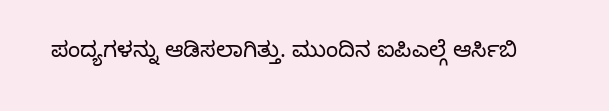ಪಂದ್ಯಗಳನ್ನು ಆಡಿಸಲಾಗಿತ್ತು. ಮುಂದಿನ ಐಪಿಎಲ್ಗೆ ಆರ್ಸಿಬಿ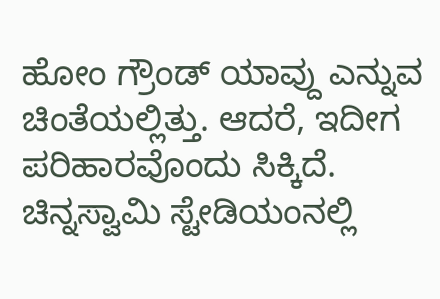ಹೋಂ ಗ್ರೌಂಡ್ ಯಾವ್ದು ಎನ್ನುವ ಚಿಂತೆಯಲ್ಲಿತ್ತು. ಆದರೆ, ಇದೀಗ ಪರಿಹಾರವೊಂದು ಸಿಕ್ಕಿದೆ.
ಚಿನ್ನಸ್ವಾಮಿ ಸ್ಟೇಡಿಯಂನಲ್ಲಿ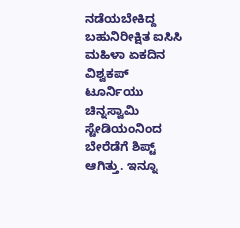ನಡೆಯಬೇಕಿದ್ದ ಬಹುನಿರೀಕ್ಷಿತ ಐಸಿಸಿ ಮಹಿಳಾ ಏಕದಿನ ವಿಶ್ವಕಪ್ ಟೂರ್ನಿಯು ಚಿನ್ನಸ್ವಾಮಿ ಸ್ಟೇಡಿಯಂನಿಂದ ಬೇರೆಡೆಗೆ ಶಿಪ್ಟ್ ಆಗಿತ್ತು. ಇನ್ನೂ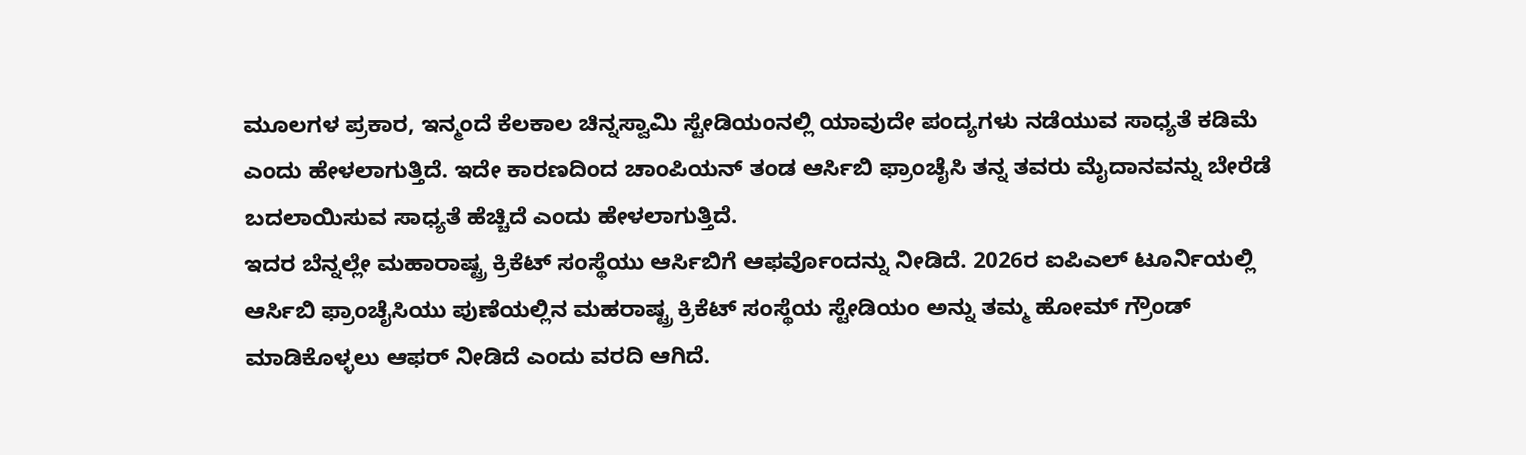ಮೂಲಗಳ ಪ್ರಕಾರ, ಇನ್ಮಂದೆ ಕೆಲಕಾಲ ಚಿನ್ನಸ್ವಾಮಿ ಸ್ಟೇಡಿಯಂನಲ್ಲಿ ಯಾವುದೇ ಪಂದ್ಯಗಳು ನಡೆಯುವ ಸಾಧ್ಯತೆ ಕಡಿಮೆ ಎಂದು ಹೇಳಲಾಗುತ್ತಿದೆ. ಇದೇ ಕಾರಣದಿಂದ ಚಾಂಪಿಯನ್ ತಂಡ ಆರ್ಸಿಬಿ ಫ್ರಾಂಚೈಸಿ ತನ್ನ ತವರು ಮೈದಾನವನ್ನು ಬೇರೆಡೆ ಬದಲಾಯಿಸುವ ಸಾಧ್ಯತೆ ಹೆಚ್ಚಿದೆ ಎಂದು ಹೇಳಲಾಗುತ್ತಿದೆ.
ಇದರ ಬೆನ್ನಲ್ಲೇ ಮಹಾರಾಷ್ಟ್ರ ಕ್ರಿಕೆಟ್ ಸಂಸ್ಥೆಯು ಆರ್ಸಿಬಿಗೆ ಆಫರ್ವೊಂದನ್ನು ನೀಡಿದೆ. 2026ರ ಐಪಿಎಲ್ ಟೂರ್ನಿಯಲ್ಲಿ ಆರ್ಸಿಬಿ ಫ್ರಾಂಚೈಸಿಯು ಪುಣೆಯಲ್ಲಿನ ಮಹರಾಷ್ಟ್ರ ಕ್ರಿಕೆಟ್ ಸಂಸ್ಥೆಯ ಸ್ಟೇಡಿಯಂ ಅನ್ನು ತಮ್ಮ ಹೋಮ್ ಗ್ರೌಂಡ್ ಮಾಡಿಕೊಳ್ಳಲು ಆಫರ್ ನೀಡಿದೆ ಎಂದು ವರದಿ ಆಗಿದೆ.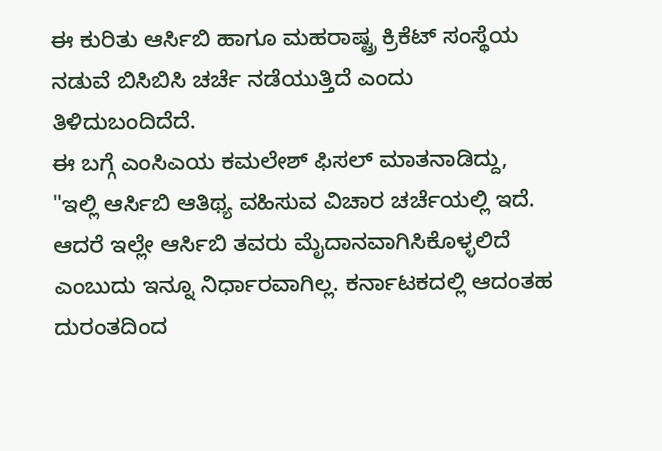ಈ ಕುರಿತು ಆರ್ಸಿಬಿ ಹಾಗೂ ಮಹರಾಷ್ಟ್ರ ಕ್ರಿಕೆಟ್ ಸಂಸ್ಥೆಯ ನಡುವೆ ಬಿಸಿಬಿಸಿ ಚರ್ಚೆ ನಡೆಯುತ್ತಿದೆ ಎಂದು ತಿಳಿದುಬಂದಿದೆದೆ.
ಈ ಬಗ್ಗೆ ಎಂಸಿಎಯ ಕಮಲೇಶ್ ಫಿಸಲ್ ಮಾತನಾಡಿದ್ದು, "ಇಲ್ಲಿ ಆರ್ಸಿಬಿ ಆತಿಥ್ಯ ವಹಿಸುವ ವಿಚಾರ ಚರ್ಚೆಯಲ್ಲಿ ಇದೆ. ಆದರೆ ಇಲ್ಲೇ ಆರ್ಸಿಬಿ ತವರು ಮೈದಾನವಾಗಿಸಿಕೊಳ್ಳಲಿದೆ ಎಂಬುದು ಇನ್ನೂ ನಿರ್ಧಾರವಾಗಿಲ್ಲ. ಕರ್ನಾಟಕದಲ್ಲಿ ಆದಂತಹ ದುರಂತದಿಂದ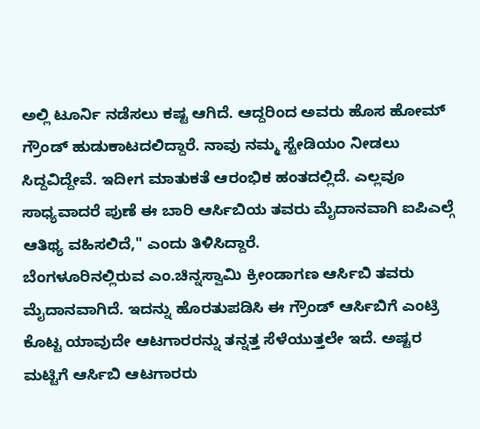ಅಲ್ಲಿ ಟೂರ್ನಿ ನಡೆಸಲು ಕಷ್ಟ ಆಗಿದೆ. ಆದ್ದರಿಂದ ಅವರು ಹೊಸ ಹೋಮ್ ಗ್ರೌಂಡ್ ಹುಡುಕಾಟದಲಿದ್ದಾರೆ. ನಾವು ನಮ್ಮ ಸ್ಟೇಡಿಯಂ ನೀಡಲು ಸಿದ್ದವಿದ್ದೇವೆ. ಇದೀಗ ಮಾತುಕತೆ ಆರಂಭಿಕ ಹಂತದಲ್ಲಿದೆ. ಎಲ್ಲವೂ ಸಾಧ್ಯವಾದರೆ ಪುಣೆ ಈ ಬಾರಿ ಆರ್ಸಿಬಿಯ ತವರು ಮೈದಾನವಾಗಿ ಐಪಿಎಲ್ಗೆ ಆತಿಥ್ಯ ವಹಿಸಲಿದೆ," ಎಂದು ತಿಳಿಸಿದ್ದಾರೆ.
ಬೆಂಗಳೂರಿನಲ್ಲಿರುವ ಎಂ.ಚಿನ್ನಸ್ವಾಮಿ ಕ್ರೀಂಡಾಗಣ ಆರ್ಸಿಬಿ ತವರು ಮೈದಾನವಾಗಿದೆ. ಇದನ್ನು ಹೊರತುಪಡಿಸಿ ಈ ಗ್ರೌಂಡ್ ಆರ್ಸಿಬಿಗೆ ಎಂಟ್ರಿ ಕೊಟ್ಟ ಯಾವುದೇ ಆಟಗಾರರನ್ನು ತನ್ನತ್ತ ಸೆಳೆಯುತ್ತಲೇ ಇದೆ. ಅಷ್ಟರ ಮಟ್ಟಿಗೆ ಆರ್ಸಿಬಿ ಆಟಗಾರರು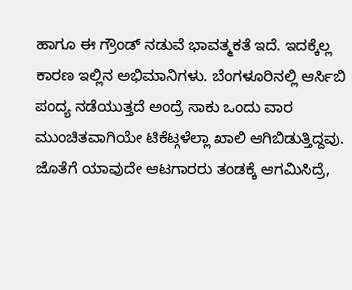ಹಾಗೂ ಈ ಗ್ರೌಂಡ್ ನಡುವೆ ಭಾವತ್ಮಕತೆ ಇದೆ. ಇದಕ್ಕೆಲ್ಲ ಕಾರಣ ಇಲ್ಲಿನ ಅಭಿಮಾನಿಗಳು. ಬೆಂಗಳೂರಿನಲ್ಲಿ ಆರ್ಸಿಬಿ ಪಂದ್ಯ ನಡೆಯುತ್ತದೆ ಅಂದ್ರೆ ಸಾಕು ಒಂದು ವಾರ ಮುಂಚಿತವಾಗಿಯೇ ಟಿಕೆಟ್ಗಳೆಲ್ಲಾ ಖಾಲಿ ಆಗಿಬಿಡುತ್ತಿದ್ದವು. ಜೊತೆಗೆ ಯಾವುದೇ ಆಟಗಾರರು ತಂಡಕ್ಕೆ ಆಗಮಿಸಿದ್ರೆ,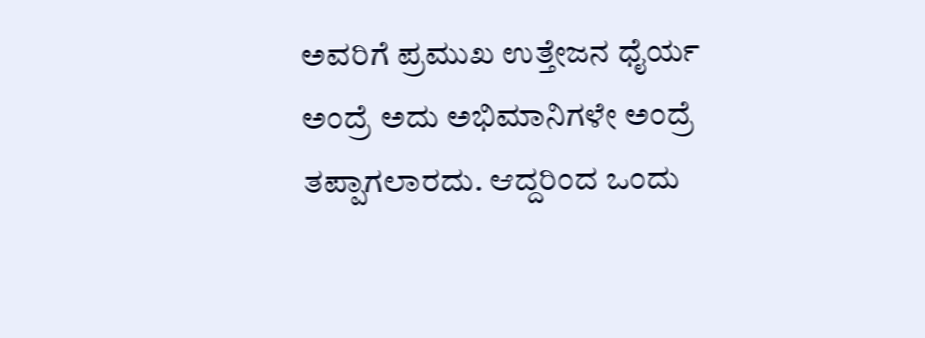ಅವರಿಗೆ ಪ್ರಮುಖ ಉತ್ತೇಜನ ಧೈರ್ಯ ಅಂದ್ರೆ ಅದು ಅಭಿಮಾನಿಗಳೇ ಅಂದ್ರೆ ತಪ್ಪಾಗಲಾರದು. ಆದ್ದರಿಂದ ಒಂದು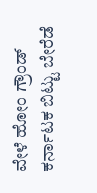ವೇಳೆ ಹೋಂ ಗ್ರೌಂಡ್ ಕರ್ನಾಟಕ ಬಿಟ್ಟು ಬೇರೆಡೆ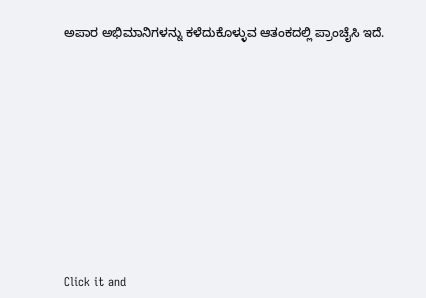ಅಪಾರ ಅಭಿಮಾನಿಗಳನ್ನು ಕಳೆದುಕೊಳ್ಳುವ ಆತಂಕದಲ್ಲಿ ಪ್ರಾಂಚೈಸಿ ಇದೆ.












Click it and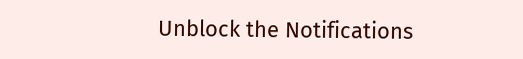Unblock the Notifications